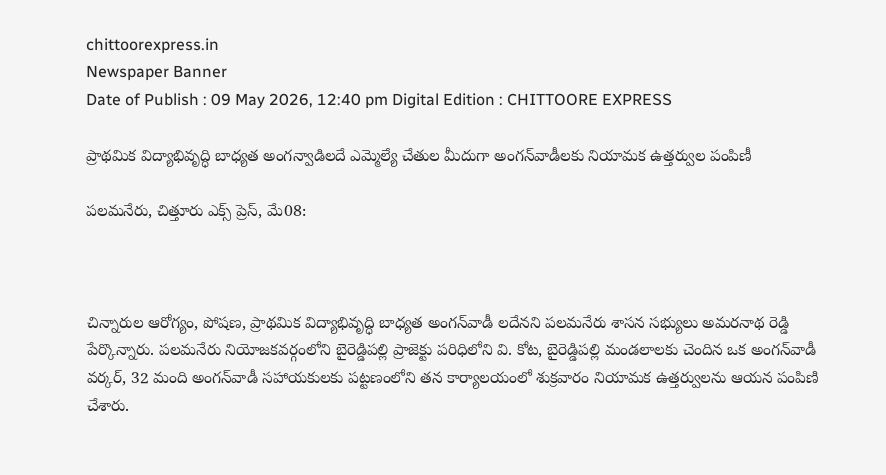chittoorexpress.in
Newspaper Banner
Date of Publish : 09 May 2026, 12:40 pm Digital Edition : CHITTOORE EXPRESS

ప్రాథమిక విద్యాభివృద్ధి బాధ్యత అంగన్వాడిలదే ఎమ్మెల్యే చేతుల మీదుగా అంగన్‌వాడీలకు నియామక ఉత్తర్వుల పంపిణీ

పలమనేరు, చిత్తూరు ఎక్స్ ప్రెస్, మే08:



చిన్నారుల ఆరోగ్యం, పోషణ, ప్రాథమిక విద్యాభివృద్ధి బాధ్యత అంగన్‌వాడీ లదేనని పలమనేరు శాసన సభ్యులు అమరనాథ రెడ్డి పేర్కొన్నారు. పలమనేరు నియోజకవర్గంలోని బైరెడ్డిపల్లి ప్రాజెక్టు పరిధిలోని వి. కోట, బైరెడ్డిపల్లి మండలాలకు చెందిన ఒక అంగన్‌వాడీ వర్కర్, 32 మంది అంగన్‌వాడీ సహాయకులకు పట్టణంలోని తన కార్యాలయంలో శుక్రవారం నియామక ఉత్తర్వులను ఆయన పంపిణి చేశారు.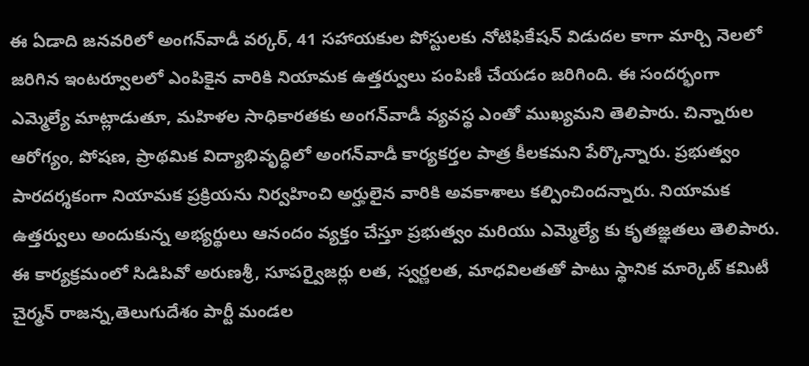ఈ ఏడాది జనవరిలో అంగన్‌వాడీ వర్కర్, 41 సహాయకుల పోస్టులకు నోటిఫికేషన్ విడుదల కాగా మార్చి నెలలో జరిగిన ఇంటర్వూలలో ఎంపికైన వారికి నియామక ఉత్తర్వులు పంపిణీ చేయడం జరిగింది. ఈ సందర్భంగా ఎమ్మెల్యే మాట్లాడుతూ, మహిళల సాధికారతకు అంగన్‌వాడీ వ్యవస్థ ఎంతో ముఖ్యమని తెలిపారు. చిన్నారుల ఆరోగ్యం, పోషణ, ప్రాథమిక విద్యాభివృద్ధిలో అంగన్‌వాడీ కార్యకర్తల పాత్ర కీలకమని పేర్కొన్నారు. ప్రభుత్వం పారదర్శకంగా నియామక ప్రక్రియను నిర్వహించి అర్హులైన వారికి అవకాశాలు కల్పించిందన్నారు. నియామక ఉత్తర్వులు అందుకున్న అభ్యర్థులు ఆనందం వ్యక్తం చేస్తూ ప్రభుత్వం మరియు ఎమ్మెల్యే కు కృతజ్ఞతలు తెలిపారు. ఈ కార్యక్రమంలో సిడిపివో అరుణశ్రీ, సూపర్వైజర్లు లత, స్వర్ణలత, మాధవిలతతో పాటు స్థానిక మార్కెట్ కమిటీ చైర్మన్ రాజన్న,తెలుగుదేశం పార్టీ మండల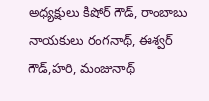అధ్యక్షులు కిషోర్ గౌడ్, రాంబాబు నాయకులు రంగనాథ్, ఈశ్వర్ గౌడ్,హరి, మంజునాథ్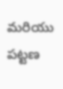మరియు పట్టణ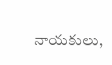నాయకులు,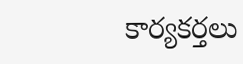కార్యకర్తలు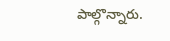పాల్గొన్నారు.